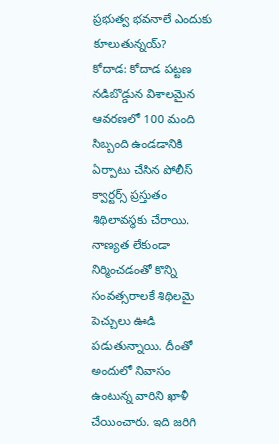ప్రభుత్వ భవనాలే ఎందుకు కూలుతున్నయ్?
కోదాడ: కోదాడ పట్టణ నడిబొడ్డున విశాలమైన ఆవరణలో 100 మంది సిబ్బంది ఉండడానికి ఏర్పాటు చేసిన పోలీస్ క్వార్టర్స్ ప్రస్తుతం శిథిలావస్థకు చేరాయి. నాణ్యత లేకుండా నిర్మించడంతో కొన్ని సంవత్సరాలకే శిథిలమై పెచ్చులు ఊడి పడుతున్నాయి. దీంతో అందులో నివాసం ఉంటున్న వారిని ఖాళీ చేయించారు. ఇది జరిగి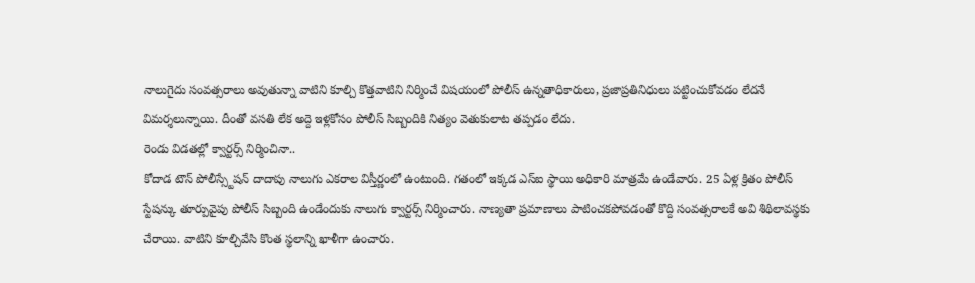నాలుగైదు సంవత్సరాలు అవుతున్నా వాటిని కూల్చి కొత్తవాటిని నిర్మించే విషయంలో పోలీస్ ఉన్నతాధికారులు, ప్రజాప్రతినిధులు పట్టించుకోవడం లేదనే విమర్శలున్నాయి. దీంతో వసతి లేక అద్దె ఇళ్లకోసం పోలీస్ సిబ్బందికి నిత్యం వెతుకులాట తప్పడం లేదు.
రెండు విడతల్లో క్వార్టర్స్ నిర్మించినా..
కోదాడ టౌన్ పోలీస్స్టేషన్ దాదాపు నాలుగు ఎకరాల విస్తీర్ణంలో ఉంటుంది. గతంలో ఇక్కడ ఎస్ఐ స్థాయి అధికారి మాత్రమే ఉండేవారు. 25 ఏళ్ల క్రితం పోలీస్ స్టేషన్కు తూర్పువైపు పోలీస్ సిబ్బంది ఉండేందుకు నాలుగు క్వార్టర్స్ నిర్మించారు. నాణ్యతా ప్రమాణాలు పాటించకపోవడంతో కొద్ది సంవత్సరాలకే అవి శిథిలావస్థకు చేరాయి. వాటిని కూల్చివేసి కొంత స్థలాన్ని ఖాళీగా ఉంచారు.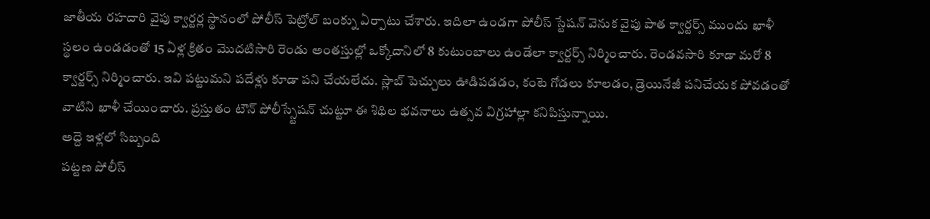జాతీయ రహదారి వైపు క్వార్టర్ల స్థానంలో పోలీస్ పెట్రోల్ బంక్ను ఏర్పాటు చేశారు. ఇదిలా ఉండగా పోలీస్ స్టేషన్ వెనుక వైపు పాత క్వార్టర్స్ ముందు ఖాళీ స్థలం ఉండడంతో 15 ఏళ్ల క్రితం మొదటిసారి రెండు అంతస్తుల్లో ఒక్కోదానిలో 8 కుటుంబాలు ఉండేలా క్వార్టర్స్ నిర్మించారు. రెండవసారి కూడా మరో 8 క్వార్టర్స్ నిర్మించారు. ఇవి పట్టుమని పదేళ్లు కూడా పని చేయలేదు. స్లాబ్ పెచ్చులు ఊడిపడడం, కంటె గోడలు కూలడం, డ్రెయినేజీ పనిచేయక పోవడంతో వాటిని ఖాళీ చేయించారు. ప్రస్తుతం టౌన్ పోలీస్స్టేషన్ చుట్టూ ఈ శిథిల భవనాలు ఉత్సవ విగ్రహాల్లా కనిపిస్తున్నాయి.
అద్దె ఇళ్లలో సిబ్బంది
పట్టణ పోలీస్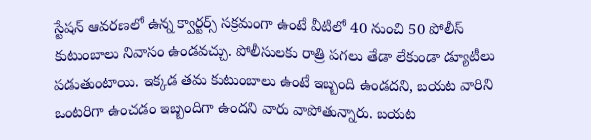స్టేషన్ ఆవరణలో ఉన్న క్వార్టర్స్ సక్రమంగా ఉంటే వీటిలో 40 నుంచి 50 పోలీస్ కుటుంబాలు నివాసం ఉండవచ్చు. పోలీసులకు రాత్రి పగలు తేడా లేకుండా డ్యూటీలు పడుతుంటాయి. ఇక్కడ తమ కుటుంబాలు ఉంటే ఇబ్బంది ఉండదని, బయట వారిని ఒంటరిగా ఉంచడం ఇబ్బందిగా ఉందని వారు వాపోతున్నారు. బయట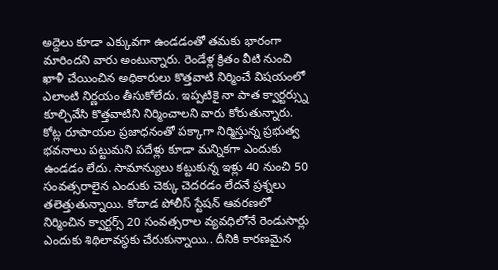అద్దెలు కూడా ఎక్కువగా ఉండడంతో తమకు భారంగా మారిందని వారు అంటున్నారు. రెండేళ్ల క్రితం వీటి నుంచి ఖాళీ చేయించిన అధికారులు కొత్తవాటి నిర్మించే విషయంలో ఎలాంటి నిర్ణయం తీసుకోలేదు. ఇప్పటికై నా పాత క్వార్టర్స్ను కూల్చివేసి కొత్తవాటిని నిర్మించాలని వారు కోరుతున్నారు.
కోట్ల రూపాయల ప్రజాధనంతో పక్కాగా నిర్మిస్తున్న ప్రభుత్వ భవనాలు పట్టుమని పదేళ్లు కూడా మన్నికగా ఎందుకు ఉండడం లేదు. సామాన్యులు కట్టుకున్న ఇళ్లు 40 నుంచి 50 సంవత్సరాలైన ఎందుకు చెక్కు చెదరడం లేదనే ప్రశ్నలు తలెత్తుతున్నాయి. కోదాడ పోలీస్ స్టేషన్ ఆవరణలో నిర్మించిన క్వార్టర్స్ 20 సంవత్సరాల వ్యవధిలోనే రెండుసార్లు ఎందుకు శిథిలావస్థకు చేరుకున్నాయి.. దీనికి కారణమైన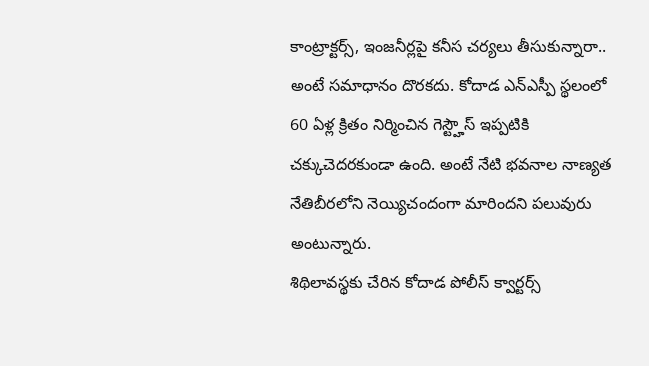కాంట్రాక్టర్స్, ఇంజనీర్లపై కనీస చర్యలు తీసుకున్నారా.. అంటే సమాధానం దొరకదు. కోదాడ ఎన్ఎస్పీ స్థలంలో 60 ఏళ్ల క్రితం నిర్మించిన గెస్ట్హౌస్ ఇప్పటికి చక్కుచెదరకుండా ఉంది. అంటే నేటి భవనాల నాణ్యత నేతిబీరలోని నెయ్యిచందంగా మారిందని పలువురు అంటున్నారు.
శిథిలావస్థకు చేరిన కోదాడ పోలీస్ క్వార్టర్స్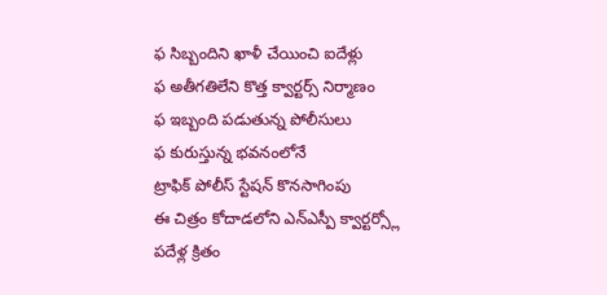ఫ సిబ్బందిని ఖాళీ చేయించి ఐదేళ్లు
ఫ అతీగతిలేని కొత్త క్వార్టర్స్ నిర్మాణం
ఫ ఇబ్బంది పడుతున్న పోలీసులు
ఫ కురుస్తున్న భవనంలోనే
ట్రాఫిక్ పోలీస్ స్టేషన్ కొనసాగింపు
ఈ చిత్రం కోదాడలోని ఎన్ఎస్పీ క్వార్టర్స్లో
పదేళ్ల క్రితం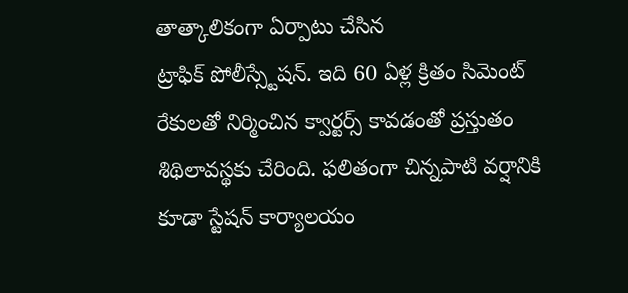తాత్కాలికంగా ఏర్పాటు చేసిన
ట్రాఫిక్ పోలీస్స్టేషన్. ఇది 60 ఏళ్ల క్రితం సిమెంట్
రేకులతో నిర్మించిన క్వార్టర్స్ కావడంతో ప్రస్తుతం శిథిలావస్థకు చేరింది. ఫలితంగా చిన్నపాటి వర్షానికి కూడా స్టేషన్ కార్యాలయం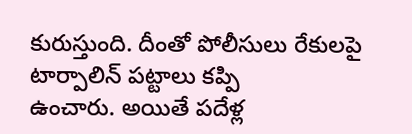కురుస్తుంది. దీంతో పోలీసులు రేకులపై టార్పాలిన్ పట్టాలు కప్పి
ఉంచారు. అయితే పదేళ్ల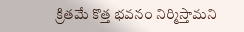క్రితమే కొత్త భవనం నిర్మిస్తామని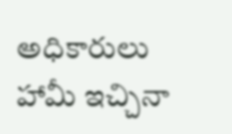అధికారులు హామీ ఇచ్చినా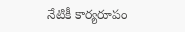నేటికీ కార్యరూపం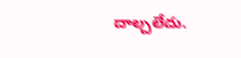దాల్చలేదు.